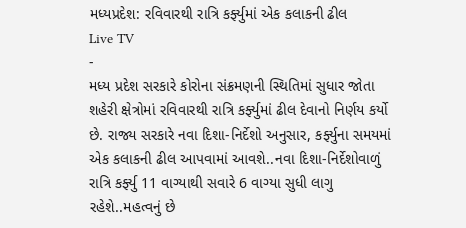મધ્યપ્રદેશ: રવિવારથી રાત્રિ કર્ફ્યુમાં એક કલાકની ઢીલ
Live TV
-
મધ્ય પ્રદેશ સરકારે કોરોના સંક્રમણની સ્થિતિમાં સુધાર જોતા શહેરી ક્ષેત્રોમાં રવિવારથી રાત્રિ કર્ફ્યુમાં ઢીલ દેવાનો નિર્ણય કર્યો છે. રાજ્ય સરકારે નવા દિશા-નિર્દેશો અનુસાર, કર્ફ્યુના સમયમાં એક કલાકની ઢીલ આપવામાં આવશે..નવા દિશા-નિર્દેશોવાળું રાત્રિ કર્ફ્યુ 11 વાગ્યાથી સવારે 6 વાગ્યા સુધી લાગુ રહેશે..મહત્વનું છે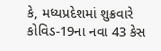કે, મધ્યપ્રદેશમાં શુક્રવારે કોવિડ-19ના નવા 43 કેસ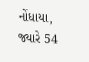નોંધાયા, જ્યારે 54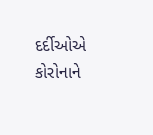દર્દીઓએ કોરોનાને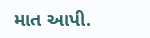માત આપી.